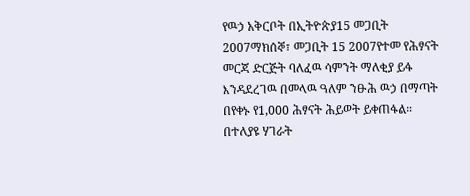የዉኃ አቅርቦት በኢትዮጵያ15 መጋቢት 2007ማክሰኞ፣ መጋቢት 15 2007የተመ የሕፃናት መርጃ ድርጅት ባለፈዉ ሳምንት ማለቂያ ይፋ እንዳደረገዉ በመላዉ ዓለም ንፁሕ ዉኃ በማጣት በየቀኑ የ1,000 ሕፃናት ሕይወት ይቀጠፋል። በተለያዩ ሃገራት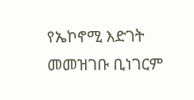የኤኮኖሚ እድገት መመዝገቡ ቢነገርም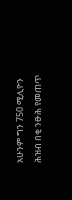አሁንም ግን 750 ሚሊዮን ሕዝብ በቂ ንፁሕ የመጠጥ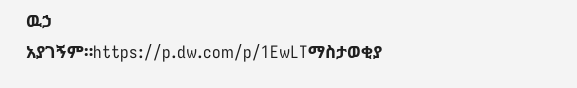ዉኃ አያገኝም።https://p.dw.com/p/1EwLTማስታወቂያ